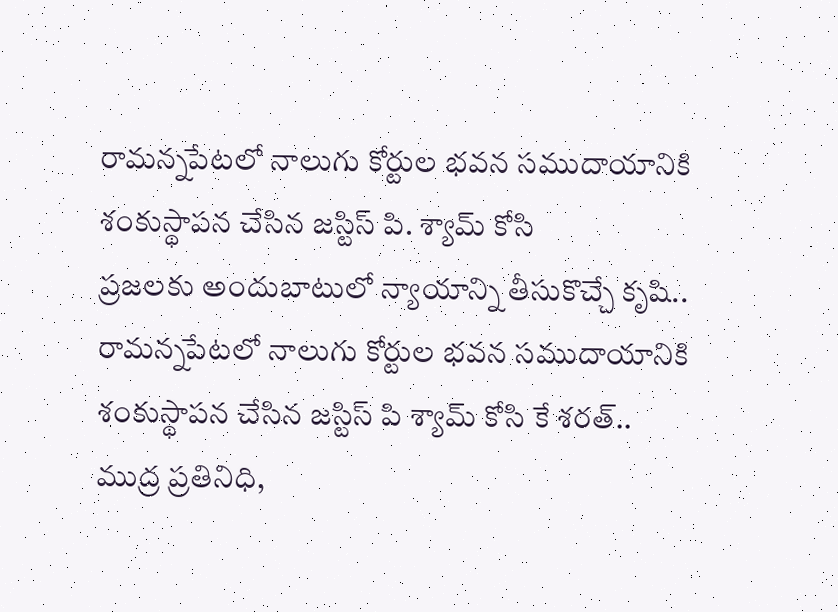రామన్నపేటలో నాలుగు కోర్టుల భవన సముదాయానికి శంకుస్థాపన చేసిన జస్టిస్ పి. శ్యామ్ కోసి
ప్రజలకు అందుబాటులో న్యాయాన్ని తీసుకొచ్చే కృషి..
రామన్నపేటలో నాలుగు కోర్టుల భవన సముదాయానికి శంకుస్థాపన చేసిన జస్టిస్ పి శ్యామ్ కోసి కే శరత్..
ముద్ర ప్రతినిధి,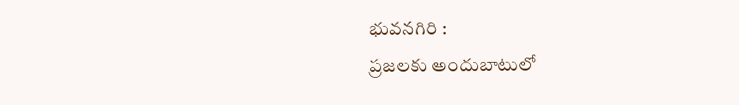భువనగిరి :
ప్రజలకు అందుబాటులో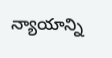న్యాయాన్ని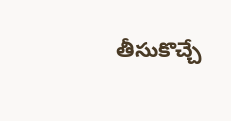తీసుకొచ్చే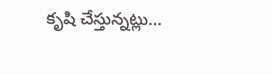కృషి చేస్తున్నట్లు…